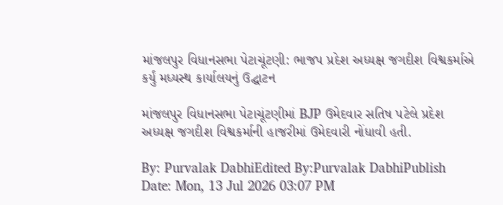માંજલપુર વિધાનસભા પેટાચૂંટણી: ભાજપ પ્રદેશ અધ્યક્ષ જગદીશ વિશ્વકર્માએ કર્યું મધ્યસ્થ કાર્યાલયનું ઉદ્ઘાટન

માંજલપુર વિધાનસભા પેટાચૂંટણીમાં BJP ઉમેદવાર સતિષ પટેલે પ્રદેશ અધ્યક્ષ જગદીશ વિશ્વકર્માની હાજરીમાં ઉમેદવારી નોંધાવી હતી.

By: Purvalak DabhiEdited By:Purvalak DabhiPublish Date: Mon, 13 Jul 2026 03:07 PM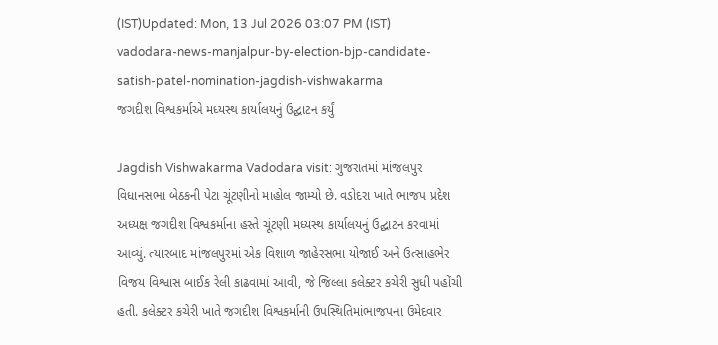(IST)Updated: Mon, 13 Jul 2026 03:07 PM (IST)
vadodara-news-manjalpur-by-election-bjp-candidate-satish-patel-nomination-jagdish-vishwakarma
જગદીશ વિશ્વકર્માએ મધ્યસ્થ કાર્યાલયનું ઉદ્ઘાટન કર્યું

Jagdish Vishwakarma Vadodara visit: ગુજરાતમાં માંજલપુર વિધાનસભા બેઠકની પેટા ચૂંટણીનો માહોલ જામ્યો છે. વડોદરા ખાતે ભાજપ પ્રદેશ અધ્યક્ષ જગદીશ વિશ્વકર્માના હસ્તે ચૂંટણી મધ્યસ્થ કાર્યાલયનું ઉદ્ઘાટન કરવામાં આવ્યું. ત્યારબાદ માંજલપુરમાં એક વિશાળ જાહેરસભા યોજાઈ અને ઉત્સાહભેર વિજય વિશ્વાસ બાઈક રેલી કાઢવામાં આવી, જે જિલ્લા કલેક્ટર કચેરી સુધી પહોંચી હતી. કલેક્ટર કચેરી ખાતે જગદીશ વિશ્વકર્માની ઉપસ્થિતિમાંભાજપના ઉમેદવાર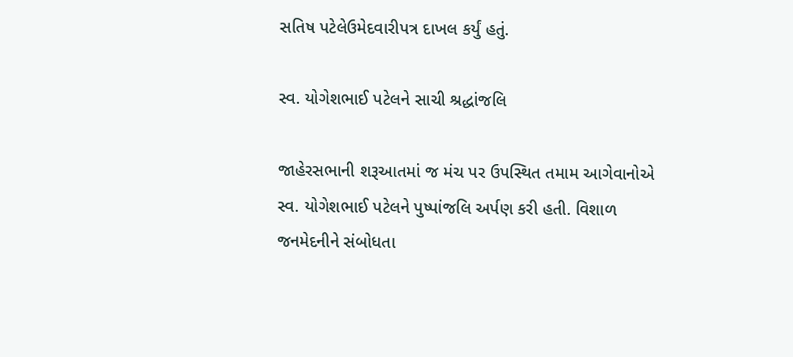સતિષ પટેલેઉમેદવારીપત્ર દાખલ કર્યું હતું.

સ્વ. યોગેશભાઈ પટેલને સાચી શ્રદ્ધાંજલિ

જાહેરસભાની શરૂઆતમાં જ મંચ પર ઉપસ્થિત તમામ આગેવાનોએ સ્વ. યોગેશભાઈ પટેલને પુષ્પાંજલિ અર્પણ કરી હતી. વિશાળ જનમેદનીને સંબોધતા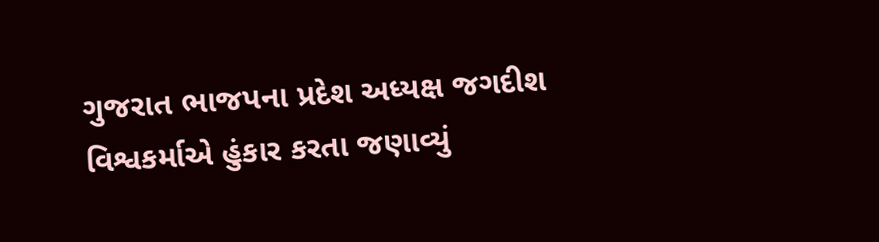ગુજરાત ભાજપના પ્રદેશ અધ્યક્ષ જગદીશ વિશ્વકર્માએ હુંકાર કરતા જણાવ્યું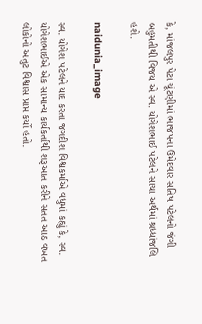કે, માંજલપુર પેટા ચૂંટણીમાં ભાજપના ઉમેદવાર સતિષ પટેલનો જંગી બહુમતીથી વિજય એ સ્વ. યોગેશભાઈ પટેલને સાચા અર્થમાં શ્રધ્ધાંજલિ હશે.

naidunia_image

સ્વ. યોગેશ પટેલને યાદ કરતા જગદીશ વિશ્વકર્માએ વધુમાં કહ્યું કે, સ્વ. યોગેશભાઈએ એક સામાન્ય કાર્યકર્તાથી શરૂઆત કરીને સતત આઠ વખત લોકોનો અતુટ વિશ્વાસ પ્રાપ્ત કર્યો હતો.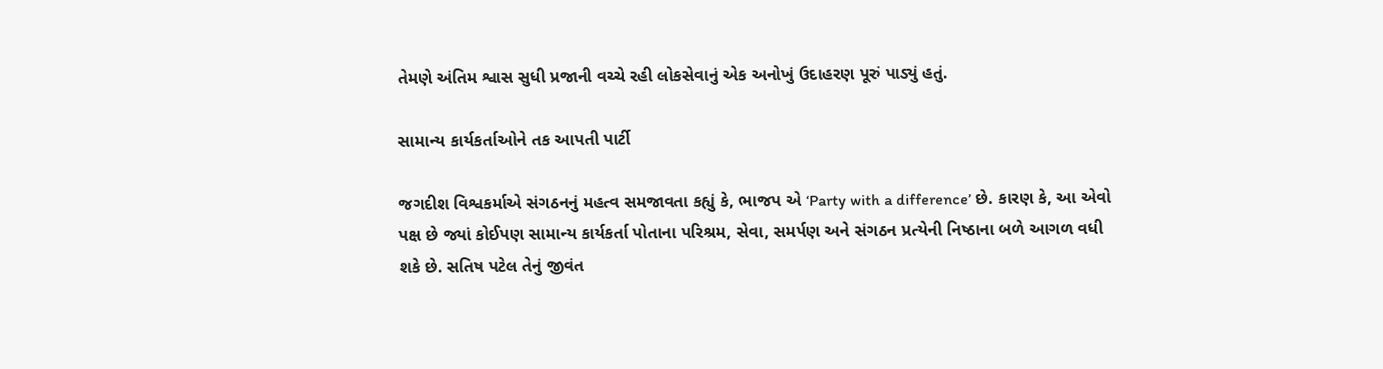તેમણે અંતિમ શ્વાસ સુધી પ્રજાની વચ્ચે રહી લોકસેવાનું એક અનોખું ઉદાહરણ પૂરું પાડ્યું હતું.

સામાન્ય કાર્યકર્તાઓને તક આપતી પાર્ટી

જગદીશ વિશ્વકર્માએ સંગઠનનું મહત્વ સમજાવતા કહ્યું કે, ભાજપ એ ‘Party with a difference’ છે. કારણ કે, આ એવો પક્ષ છે જ્યાં કોઈપણ સામાન્ય કાર્યકર્તા પોતાના પરિશ્રમ, સેવા, સમર્પણ અને સંગઠન પ્રત્યેની નિષ્ઠાના બળે આગળ વધી શકે છે. સતિષ પટેલ તેનું જીવંત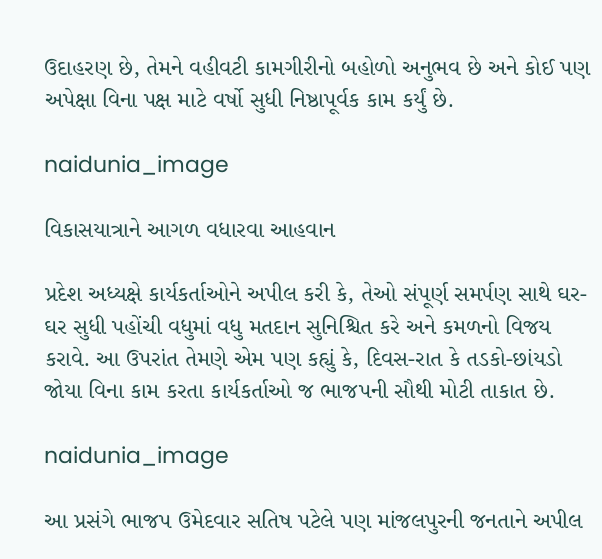ઉદાહરણ છે, તેમને વહીવટી કામગીરીનો બહોળો અનુભવ છે અને કોઈ પણ અપેક્ષા વિના પક્ષ માટે વર્ષો સુધી નિષ્ઠાપૂર્વક કામ કર્યું છે.

naidunia_image

વિકાસયાત્રાને આગળ વધારવા આહવાન

પ્રદેશ અધ્યક્ષે કાર્યકર્તાઓને અપીલ કરી કે, તેઓ સંપૂર્ણ સમર્પણ સાથે ઘર-ઘર સુધી પહોંચી વધુમાં વધુ મતદાન સુનિશ્ચિત કરે અને કમળનો વિજય કરાવે. આ ઉપરાંત તેમણે એમ પણ કહ્યું કે, દિવસ-રાત કે તડકો-છાંયડો જોયા વિના કામ કરતા કાર્યકર્તાઓ જ ભાજપની સૌથી મોટી તાકાત છે.

naidunia_image

આ પ્રસંગે ભાજપ ઉમેદવાર સતિષ પટેલે પણ માંજલપુરની જનતાને અપીલ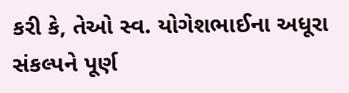કરી કે, તેઓ સ્વ. યોગેશભાઈના અધૂરા સંકલ્પને પૂર્ણ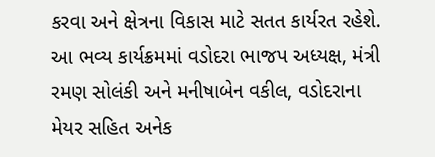કરવા અને ક્ષેત્રના વિકાસ માટે સતત કાર્યરત રહેશે. આ ભવ્ય કાર્યક્રમમાં વડોદરા ભાજપ અધ્યક્ષ, મંત્રી રમણ સોલંકી અને મનીષાબેન વકીલ, વડોદરાના મેયર સહિત અનેક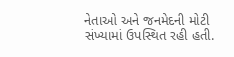નેતાઓ અને જનમેદની મોટી સંખ્યામાં ઉપસ્થિત રહી હતી.